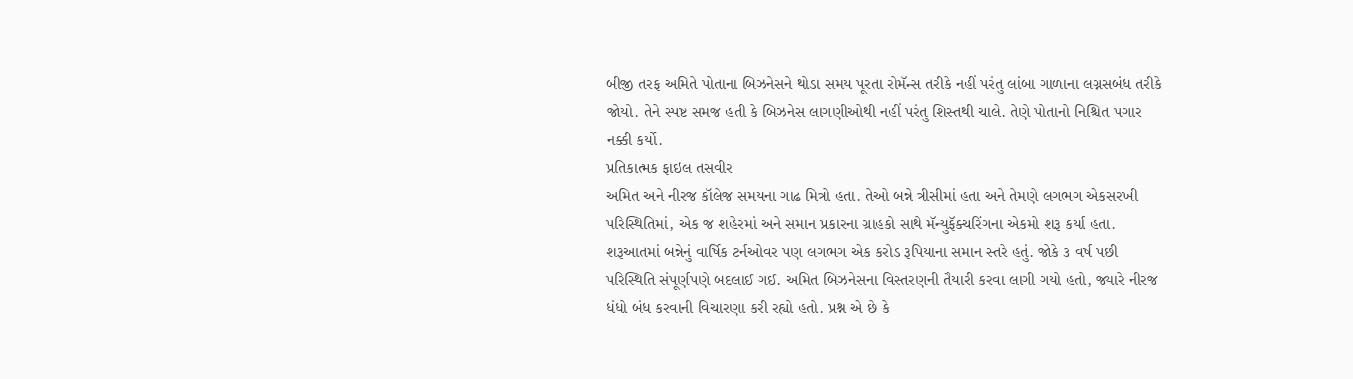બીજી તરફ અમિતે પોતાના બિઝનેસને થોડા સમય પૂરતા રોમૅન્સ તરીકે નહીં પરંતુ લાંબા ગાળાના લગ્નસબંધ તરીકે જોયો. તેને સ્પષ્ટ સમજ હતી કે બિઝનેસ લાગણીઓથી નહીં પરંતુ શિસ્તથી ચાલે. તેણે પોતાનો નિશ્ચિત પગાર નક્કી કર્યો.
પ્રતિકાત્મક ફાઇલ તસવીર
અમિત અને નીરજ કૉલેજ સમયના ગાઢ મિત્રો હતા. તેઓ બન્ને ત્રીસીમાં હતા અને તેમણે લગભગ એકસરખી પરિસ્થિતિમાં, એક જ શહેરમાં અને સમાન પ્રકારના ગ્રાહકો સાથે મૅન્યુફૅક્ચરિંગના એકમો શરૂ કર્યા હતા. શરૂઆતમાં બન્નેનું વાર્ષિક ટર્નઓવર પણ લગભગ એક કરોડ રૂપિયાના સમાન સ્તરે હતું. જોકે ૩ વર્ષ પછી પરિસ્થિતિ સંપૂર્ણપણે બદલાઈ ગઈ. અમિત બિઝનેસના વિસ્તરણની તૈયારી કરવા લાગી ગયો હતો, જ્યારે નીરજ ધંધો બંધ કરવાની વિચારણા કરી રહ્યો હતો. પ્રશ્ન એ છે કે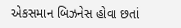એકસમાન બિઝનેસ હોવા છતાં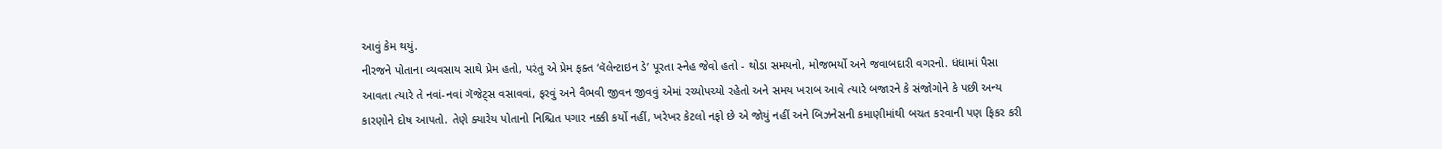આવું કેમ થયું.
નીરજને પોતાના વ્યવસાય સાથે પ્રેમ હતો, પરંતુ એ પ્રેમ ફક્ત ‘વૅલેન્ટાઇન ડે’ પૂરતા સ્નેહ જેવો હતો - થોડા સમયનો, મોજભર્યો અને જવાબદારી વગરનો. ધંધામાં પૈસા આવતા ત્યારે તે નવાં-નવાં ગૅજેટ્સ વસાવવાં, ફરવું અને વૈભવી જીવન જીવવું એમાં રચ્યોપચ્યો રહેતો અને સમય ખરાબ આવે ત્યારે બજારને કે સંજોગોને કે પછી અન્ય કારણોને દોષ આપતો. તેણે ક્યારેય પોતાનો નિશ્ચિત પગાર નક્કી કર્યો નહીં, ખરેખર કેટલો નફો છે એ જોયું નહીં અને બિઝનેસની કમાણીમાંથી બચત કરવાની પણ ફિકર કરી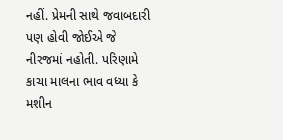નહીં. પ્રેમની સાથે જવાબદારી પણ હોવી જોઈએ જે નીરજમાં નહોતી. પરિણામે કાચા માલના ભાવ વધ્યા કે મશીન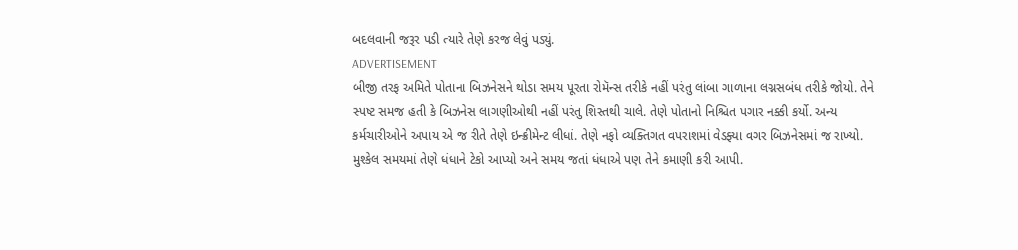બદલવાની જરૂર પડી ત્યારે તેણે કરજ લેવું પડ્યું.
ADVERTISEMENT
બીજી તરફ અમિતે પોતાના બિઝનેસને થોડા સમય પૂરતા રોમૅન્સ તરીકે નહીં પરંતુ લાંબા ગાળાના લગ્નસબંધ તરીકે જોયો. તેને સ્પષ્ટ સમજ હતી કે બિઝનેસ લાગણીઓથી નહીં પરંતુ શિસ્તથી ચાલે. તેણે પોતાનો નિશ્ચિત પગાર નક્કી કર્યો. અન્ય કર્મચારીઓને અપાય એ જ રીતે તેણે ઇન્ક્રીમેન્ટ લીધાં. તેણે નફો વ્યક્તિગત વપરાશમાં વેડફ્યા વગર બિઝનેસમાં જ રાખ્યો. મુશ્કેલ સમયમાં તેણે ધંધાને ટેકો આપ્યો અને સમય જતાં ધંધાએ પણ તેને કમાણી કરી આપી.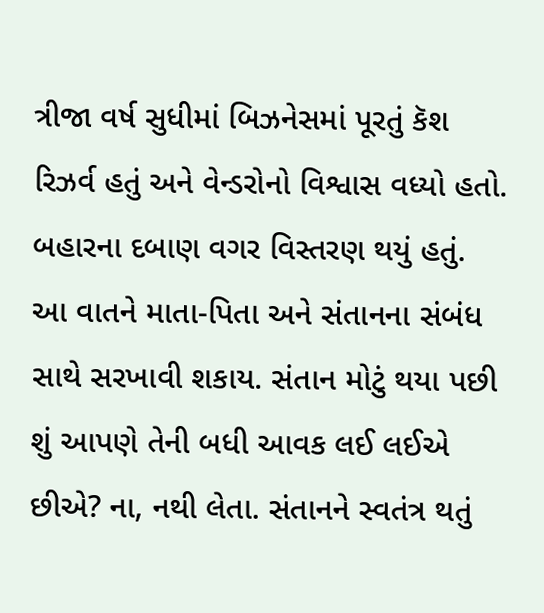ત્રીજા વર્ષ સુધીમાં બિઝનેસમાં પૂરતું કૅશ રિઝર્વ હતું અને વેન્ડરોનો વિશ્વાસ વધ્યો હતો. બહારના દબાણ વગર વિસ્તરણ થયું હતું.
આ વાતને માતા-પિતા અને સંતાનના સંબંધ સાથે સરખાવી શકાય. સંતાન મોટું થયા પછી શું આપણે તેની બધી આવક લઈ લઈએ છીએ? ના, નથી લેતા. સંતાનને સ્વતંત્ર થતું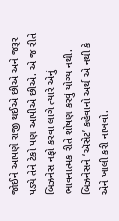જોઈને આપણે રાજી થઈએ છીએ અને જરૂર પડ્યે તેને ટેકો પણ આપીએ છીએ. એ જ રીતે બિઝનેસ નફો કરવા લાગે ત્યારે એનું ભાવનાત્મક રીતે શોષણ કરવું યોગ્ય નથી. બિઝનેસને ‘ઍસેટ’ કહેવાનો અર્થ એ નથી કે એને ખાલી કરી નાખવો.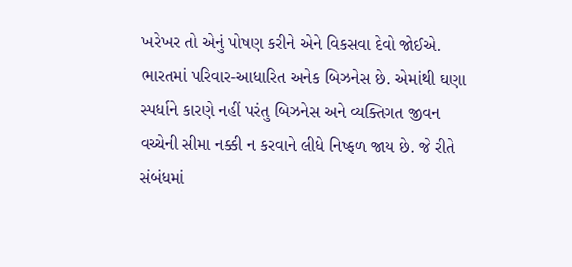ખરેખર તો એનું પોષણ કરીને એને વિકસવા દેવો જોઈએ.
ભારતમાં પરિવાર-આધારિત અનેક બિઝનેસ છે. એમાંથી ઘણા સ્પર્ધાને કારણે નહીં પરંતુ બિઝનેસ અને વ્યક્તિગત જીવન વચ્ચેની સીમા નક્કી ન કરવાને લીધે નિષ્ફળ જાય છે. જે રીતે સંબંધમાં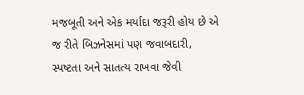મજબૂતી અને એક મર્યાદા જરૂરી હોય છે એ જ રીતે બિઝનેસમાં પણ જવાબદારી, સ્પષ્ટતા અને સાતત્ય રાખવા જેવી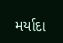મર્યાદા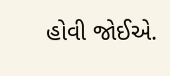હોવી જોઈએ.